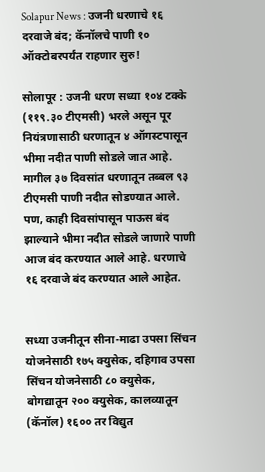Solapur News : उजनी धरणाचे १६ दरवाजे बंद; कॅनॉलचे पाणी १० ऑक्टोबरपर्यंत राहणार सुरु!

सोलापूर : उजनी धरण सध्या १०४ टक्के (११९.३० टीएमसी) भरले असून पूर नियंत्रणासाठी धरणातून ४ ऑगस्टपासून भीमा नदीत पाणी सोडले जात आहे. मागील ३७ दिवसांत धरणातून तब्बल ९३ टीएमसी पाणी नदीत सोडण्यात आले. पण, काही दिवसांपासून पाऊस बंद झाल्याने भीमा नदीत सोडले जाणारे पाणी आज बंद करण्यात आले आहे. धरणाचे १६ दरवाजे बंद करण्यात आले आहेत.


सध्या उजनीतून सीना-माढा उपसा सिंचन योजनेसाठी १७५ क्युसेक, दहिगाव उपसा सिंचन योजनेसाठी ८० क्युसेक, बोगद्यातून २०० क्युसेक, कालव्यातून (कॅनॉल) १६०० तर विद्युत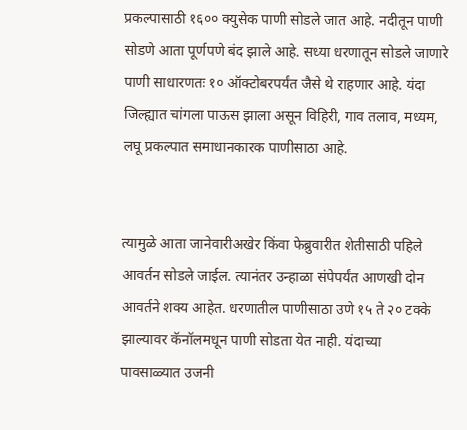प्रकल्पासाठी १६०० क्युसेक पाणी सोडले जात आहे. नदीतून पाणी सोडणे आता पूर्णपणे बंद झाले आहे. सध्या धरणातून सोडले जाणारे पाणी साधारणतः १० ऑक्टोबरपर्यंत जैसे थे राहणार आहे. यंदा जिल्ह्यात चांगला पाऊस झाला असून विहिरी, गाव तलाव, मध्यम, लघू प्रकल्पात समाधानकारक पाणीसाठा आहे.


त्यामुळे आता जानेवारीअखेर किंवा फेब्रुवारीत शेतीसाठी पहिले आवर्तन सोडले जाईल. त्यानंतर उन्हाळा संपेपर्यंत आणखी दोन आवर्तने शक्य आहेत. धरणातील पाणीसाठा उणे १५ ते २० टक्के झाल्यावर कॅनॉलमधून पाणी सोडता येत नाही. यंदाच्या पावसाळ्यात उजनी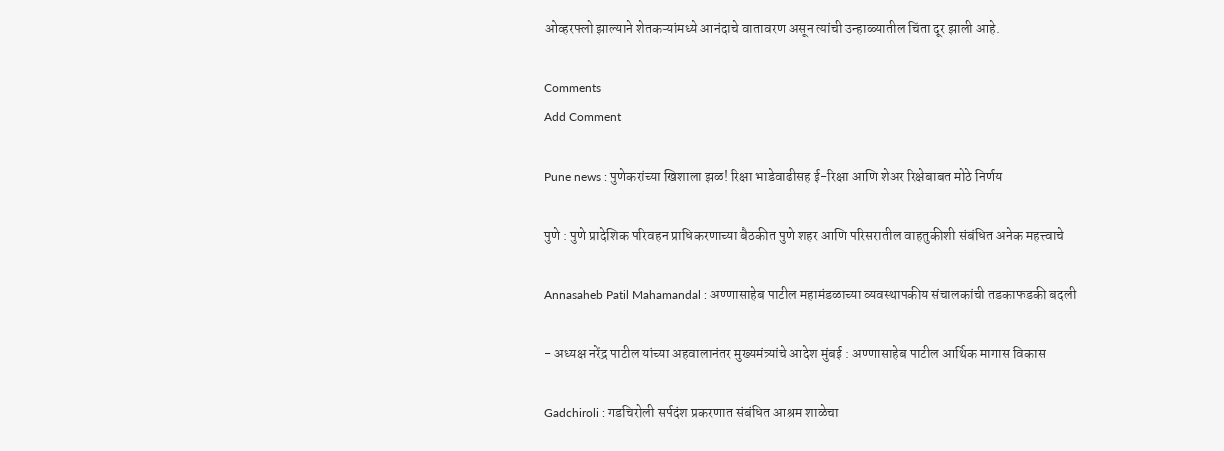ओव्हरफ्लो झाल्याने शेतकऱ्यांमध्ये आनंदाचे वातावरण असून त्यांची उन्हाळ्यातील चिंता दूर झाली आहे.

Comments
Add Comment

Pune news : पुणेकरांच्या खिशाला झळ! रिक्षा भाडेवाढीसह ई-रिक्षा आणि शेअर रिक्षेबाबत मोठे निर्णय

पुणे : पुणे प्रादेशिक परिवहन प्राधिकरणाच्या बैठकीत पुणे शहर आणि परिसरातील वाहतुकीशी संबंधित अनेक महत्त्वाचे

Annasaheb Patil Mahamandal : अण्णासाहेब पाटील महामंडळाच्या व्यवस्थापकीय संचालकांची तडकाफडकी बदली

- अध्यक्ष नरेंद्र पाटील यांच्या अहवालानंतर मुख्यमंत्र्यांचे आदेश मुंबई : अण्णासाहेब पाटील आर्थिक मागास विकास

Gadchiroli : गडचिरोली सर्पदंश प्रकरणात संबंधित आश्रम शाळेचा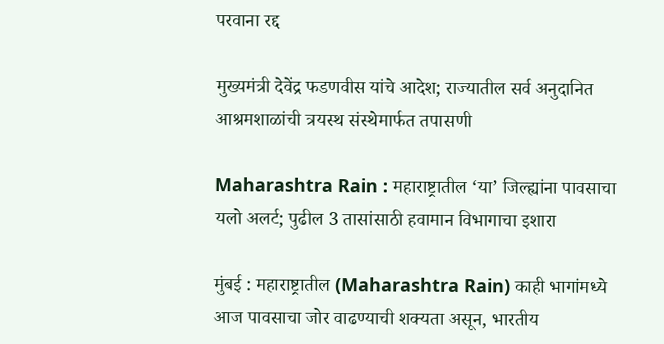परवाना रद्द

मुख्यमंत्री देवेंद्र फडणवीस यांचे आदेश; राज्यातील सर्व अनुदानित आश्रमशाळांची त्रयस्थ संस्थेमार्फत तपासणी

Maharashtra Rain : महाराष्ट्रातील ‘या’ जिल्ह्यांना पावसाचा यलो अलर्ट; पुढील 3 तासांसाठी हवामान विभागाचा इशारा

मुंबई : महाराष्ट्रातील (Maharashtra Rain) काही भागांमध्ये आज पावसाचा जोर वाढण्याची शक्यता असून, भारतीय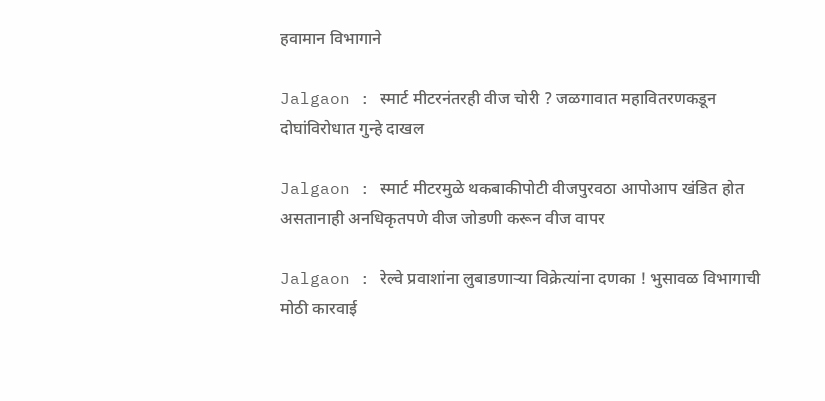हवामान विभागाने

Jalgaon : स्मार्ट मीटरनंतरही वीज चोरी ? जळगावात महावितरणकडून दोघांविरोधात गुन्हे दाखल

Jalgaon : स्मार्ट मीटरमुळे थकबाकीपोटी वीजपुरवठा आपोआप खंडित होत असतानाही अनधिकृतपणे वीज जोडणी करून वीज वापर

Jalgaon : रेल्वे प्रवाशांना लुबाडणाऱ्या विक्रेत्यांना दणका ! भुसावळ विभागाची मोठी कारवाई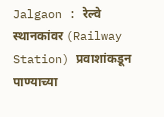Jalgaon : रेल्वे स्थानकांवर (Railway Station) प्रवाशांकडून पाण्याच्या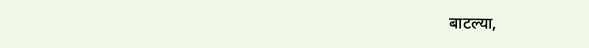बाटल्या,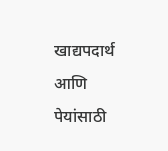खाद्यपदार्थ आणि पेयांसाठी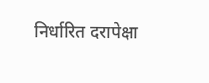निर्धारित दरापेक्षा